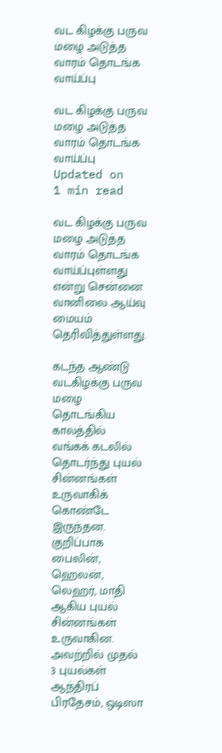வட கிழக்கு பருவ மழை அடுத்த வாரம் தொடங்க வாய்ப்பு

வட கிழக்கு பருவ மழை அடுத்த வாரம் தொடங்க வாய்ப்பு
Updated on
1 min read

வட கிழக்கு பருவ மழை அடுத்த வாரம் தொடங்க வாய்ப்புள்ளது என்று சென்னை வானிலை ஆய்வு மையம் தெரிவித்துள்ளது.

கடந்த ஆண்டு வடகிழக்கு பருவ மழை தொடங்கிய காலத்தில் வங்கக் கடலில் தொடர்ந்து புயல் சின்னங்கள் உருவாகிக் கொண்டே இருந்தன. குறிப்பாக பைலின், ஹெலன், லெஹர், மாதி ஆகிய புயல் சின்னங்கள் உருவாகின. அவற்றில் முதல் 3 புயல்கள் ஆந்திரப் பிரதேசம், ஒடிஸா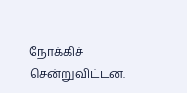நோக்கிச் சென்றுவிட்டன.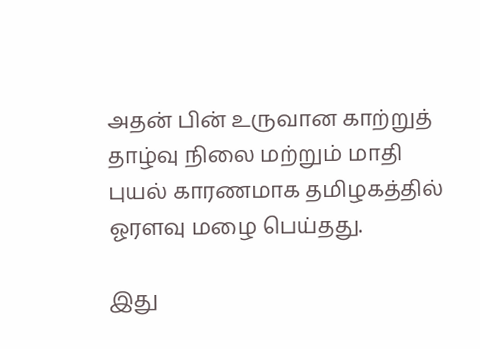அதன் பின் உருவான காற்றுத் தாழ்வு நிலை மற்றும் மாதி புயல் காரணமாக தமிழகத்தில் ஓரளவு மழை பெய்தது.

இது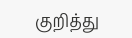குறித்து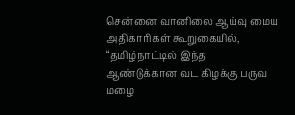சென்னை வானிலை ஆய்வு மைய அதிகாரிகள் கூறுகையில், “தமிழ்நாட்டில் இந்த ஆண்டுக்கான வட கிழக்கு பருவ மழை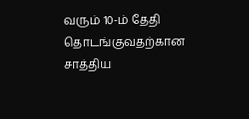வரும் 10-ம் தேதி தொடங்குவதற்கான சாத்திய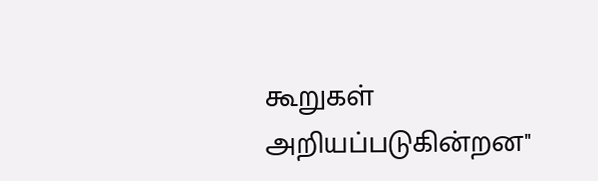கூறுகள் அறியப்படுகின்றன''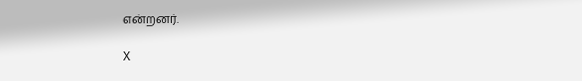என்றனர்.

X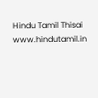Hindu Tamil Thisai
www.hindutamil.in